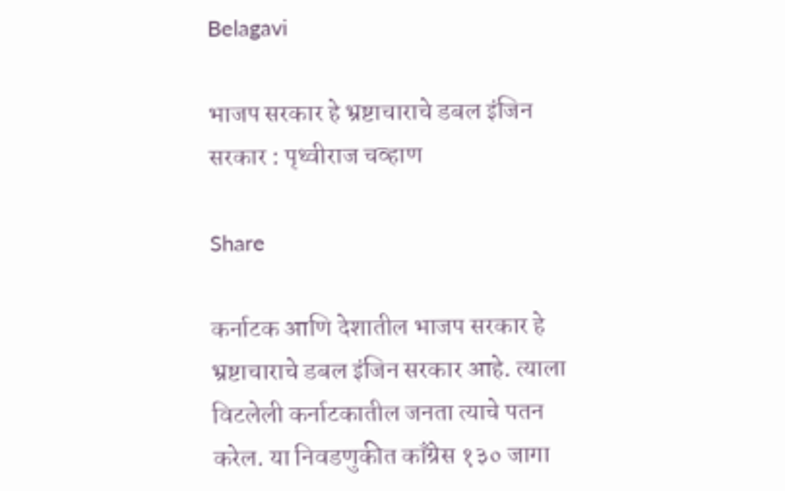Belagavi

भाजप सरकार हे भ्रष्टाचाराचे डबल इंजिन सरकार : पृथ्वीराज चव्हाण

Share

कर्नाटक आणि देशातील भाजप सरकार हे भ्रष्टाचाराचे डबल इंजिन सरकार आहे. त्याला विटलेली कर्नाटकातील जनता त्याचे पतन करेल. या निवडणुकीत काँग्रेस १३० जागा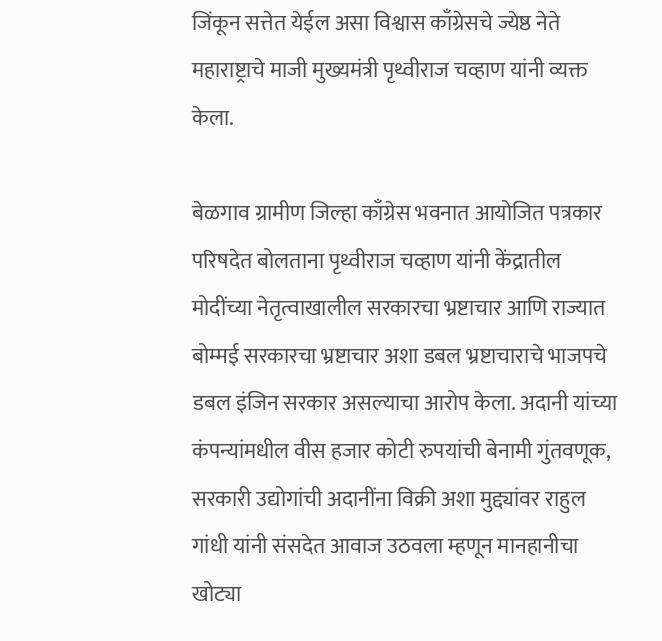जिंकून सत्तेत येईल असा विश्वास काँग्रेसचे ज्येष्ठ नेते महाराष्ट्राचे माजी मुख्यमंत्री पृथ्वीराज चव्हाण यांनी व्यक्त केला.

बेळगाव ग्रामीण जिल्हा काँग्रेस भवनात आयोजित पत्रकार परिषदेत बोलताना पृथ्वीराज चव्हाण यांनी केंद्रातील मोदींच्या नेतृत्वाखालील सरकारचा भ्रष्टाचार आणि राज्यात बोम्मई सरकारचा भ्रष्टाचार अशा डबल भ्रष्टाचाराचे भाजपचे डबल इंजिन सरकार असल्याचा आरोप केला. अदानी यांच्या कंपन्यांमधील वीस हजार कोटी रुपयांची बेनामी गुंतवणूक, सरकारी उद्योगांची अदानींना विक्री अशा मुद्द्यांवर राहुल गांधी यांनी संसदेत आवाज उठवला म्हणून मानहानीचा खोट्या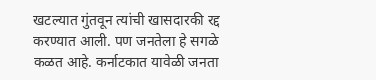खटल्यात गुंतवून त्यांची खासदारकी रद्द करण्यात आली. पण जनतेला हे सगळे कळत आहे. कर्नाटकात यावेळी जनता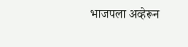भाजपला अव्हेरून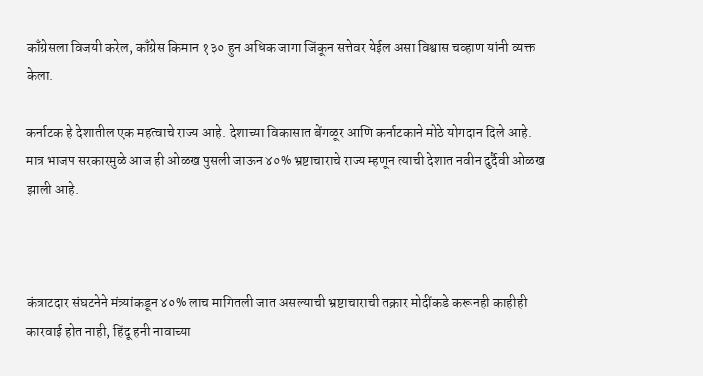काँग्रेसला विजयी करेल, काँग्रेस किमान १३० हुन अधिक जागा जिंकून सत्तेवर येईल असा विश्वास चव्हाण यांनी व्यक्त केला.

कर्नाटक हे देशातील एक महत्वाचे राज्य आहे. देशाच्या विकासात बेंगळूर आणि कर्नाटकाने मोठे योगदान दिले आहे. मात्र भाजप सरकारमुळे आज ही ओळख पुसली जाऊन ४०% भ्रष्टाचाराचे राज्य म्हणून त्याची देशात नवीन दुर्दैवी ओळख झाली आहे.



कंत्राटदार संघटनेने मंत्र्यांकडून ४०% लाच मागितली जात असल्याची भ्रष्टाचाराची तक्रार मोदींकडे करूनही काहीही कारवाई होत नाही, हिंदू हनी नावाच्या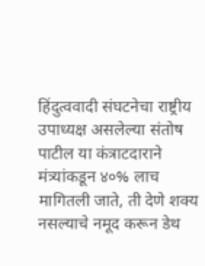हिंदुत्ववादी संघटनेचा राष्ट्रीय उपाध्यक्ष असलेल्या संतोष पाटील या कंत्राटदाराने मंत्र्यांकडून ४०% लाच मागितली जाते, ती देणे शक्य नसल्याचे नमूद करून डेथ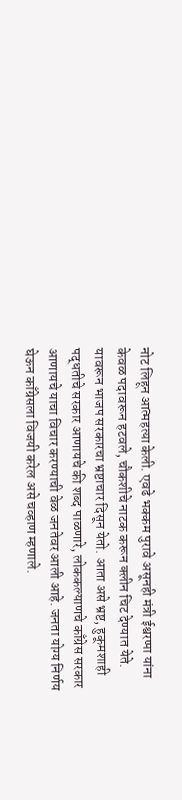नोट लिहून आत्महत्या केली. एवढे भक्कम पुरावे असूनही मंत्री ईश्वरप्पा यांना केवळ पदावरून हटवले, चौकशीचे नाटक करून क्लीन चिट देण्यात येते. यावरून भाजप सरकारचा भ्रष्टाचार दिसून येतो. आता असे भ्रष्ट, हुकूमशाही पद्धतीचे सरकार आणायचे की शब्द पाळणारे, लोककल्याणचे काँग्रेस सरकार आणायचे याचा विचार करण्याची वेळ जनतेवर आली आहे. जनता योग्य निर्णय घेऊन काँग्रेसला विजयी करेल असे चव्हाण म्हणाले.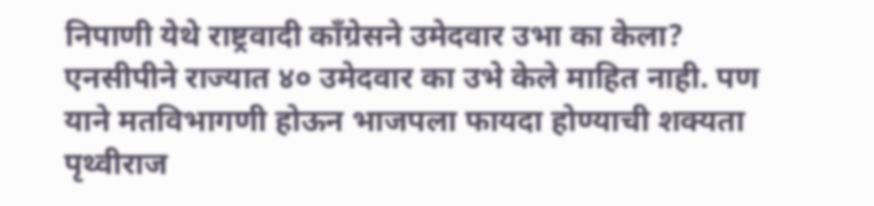निपाणी येथे राष्ट्रवादी काँग्रेसने उमेदवार उभा का केला? एनसीपीने राज्यात ४० उमेदवार का उभे केले माहित नाही. पण याने मतविभागणी होऊन भाजपला फायदा होण्याची शक्यता पृथ्वीराज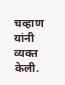चव्हाण यांनी व्यक्त केली.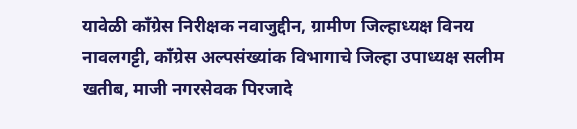यावेळी काँग्रेस निरीक्षक नवाजुद्दीन, ग्रामीण जिल्हाध्यक्ष विनय नावलगट्टी, काँग्रेस अल्पसंख्यांक विभागाचे जिल्हा उपाध्यक्ष सलीम खतीब, माजी नगरसेवक पिरजादे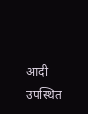आदी उपस्थित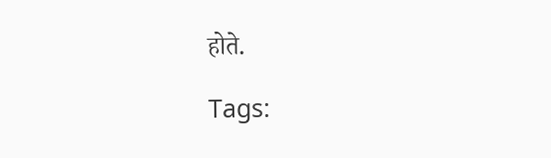होते.

Tags: